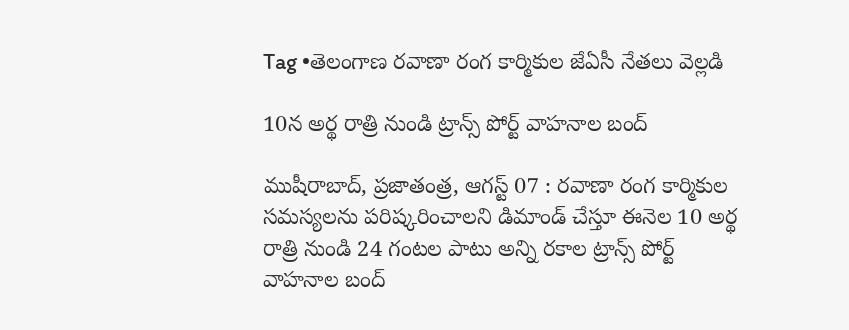Tag •తెలంగాణ రవాణా రంగ కార్మికుల జేఏసీ నేతలు వెల్లడి

10న అర్థ రాత్రి నుండి ట్రాన్స్ పోర్ట్ వాహనాల బంద్

ముషీరాబాద్, ప్రజాతంత్ర, ఆగస్ట్ 07 : రవాణా రంగ కార్మికుల సమస్యలను పరిష్కరించాలని డిమాండ్ చేస్తూ ఈనెల 10 అర్థ రాత్రి నుండి 24 గంటల పాటు అన్ని రకాల ట్రాన్స్ పోర్ట్ వాహనాల బంద్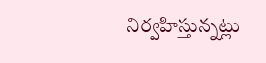నిర్వహిస్తున్నట్లు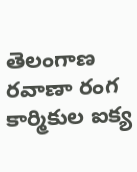తెలంగాణ రవాణా రంగ కార్మికుల ఐక్య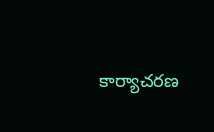కార్యాచరణ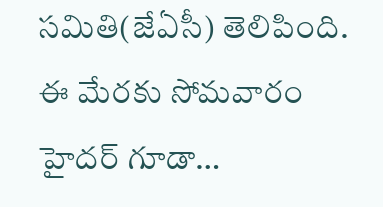సమితి(జేఏసీ) తెలిపింది. ఈ మేరకు సోమవారం హైదర్ గూడా…